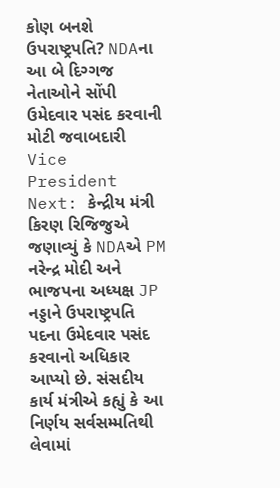કોણ બનશે ઉપરાષ્ટ્રપતિ? NDAના આ બે દિગ્ગજ નેતાઓને સોંપી ઉમેદવાર પસંદ કરવાની મોટી જવાબદારી
Vice President Next: કેન્દ્રીય મંત્રી કિરણ રિજિજુએ જણાવ્યું કે NDAએ PM નરેન્દ્ર મોદી અને ભાજપના અધ્યક્ષ JP નડ્ડાને ઉપરાષ્ટ્રપતિ પદના ઉમેદવાર પસંદ કરવાનો અધિકાર આપ્યો છે. સંસદીય કાર્ય મંત્રીએ કહ્યું કે આ નિર્ણય સર્વસમ્મતિથી લેવામાં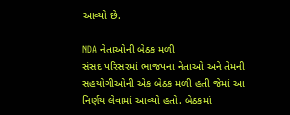આવ્યો છે.

NDA નેતાઓની બેઠક મળી
સંસદ પરિસરમાં ભાજપના નેતાઓ અને તેમની સહયોગીઓની એક બેઠક મળી હતી જેમાં આ નિર્ણય લેવામાં આવ્યો હતો. બેઠકમાં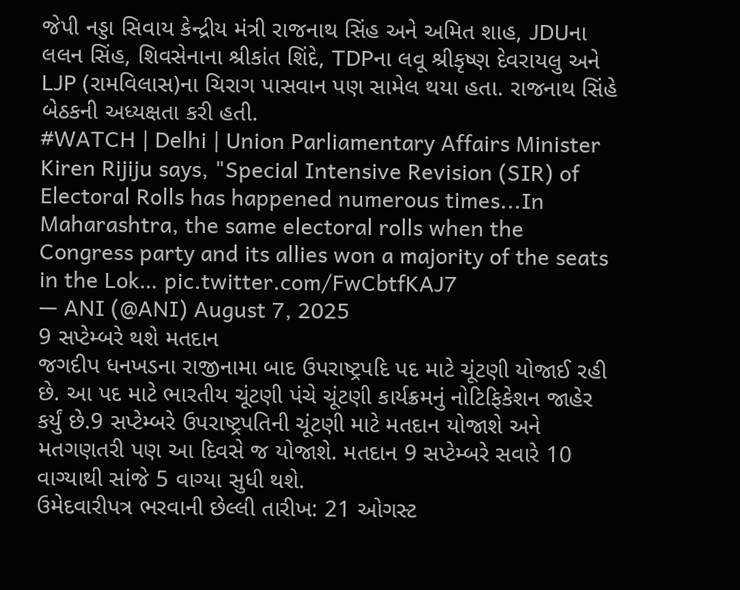જેપી નડ્ડા સિવાય કેન્દ્રીય મંત્રી રાજનાથ સિંહ અને અમિત શાહ, JDUના લલન સિંહ, શિવસેનાના શ્રીકાંત શિંદે, TDPના લવૂ શ્રીકૃષ્ણ દેવરાયલુ અને LJP (રામવિલાસ)ના ચિરાગ પાસવાન પણ સામેલ થયા હતા. રાજનાથ સિંહે બેઠકની અધ્યક્ષતા કરી હતી.
#WATCH | Delhi | Union Parliamentary Affairs Minister Kiren Rijiju says, "Special Intensive Revision (SIR) of Electoral Rolls has happened numerous times...In Maharashtra, the same electoral rolls when the Congress party and its allies won a majority of the seats in the Lok… pic.twitter.com/FwCbtfKAJ7
— ANI (@ANI) August 7, 2025
9 સપ્ટેમ્બરે થશે મતદાન
જગદીપ ધનખડના રાજીનામા બાદ ઉપરાષ્ટ્રપદિ પદ માટે ચૂંટણી યોજાઈ રહી છે. આ પદ માટે ભારતીય ચૂંટણી પંચે ચૂંટણી કાર્યક્રમનું નોટિફિકેશન જાહેર કર્યું છે.9 સપ્ટેમ્બરે ઉપરાષ્ટ્રપતિની ચૂંટણી માટે મતદાન યોજાશે અને મતગણતરી પણ આ દિવસે જ યોજાશે. મતદાન 9 સપ્ટેમ્બરે સવારે 10 વાગ્યાથી સાંજે 5 વાગ્યા સુધી થશે.
ઉમેદવારીપત્ર ભરવાની છેલ્લી તારીખ: 21 ઓગસ્ટ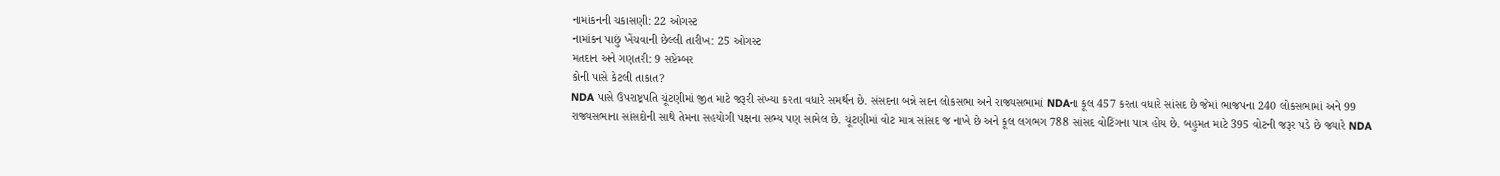નામાંકનની ચકાસણી: 22 ઓગસ્ટ
નામાંકન પાછું ખેંચવાની છેલ્લી તારીખ: 25 ઓગસ્ટ
મતદાન અને ગણતરી: 9 સપ્ટેમ્બર
કોની પાસે કેટલી તાકાત?
NDA પાસે ઉપરાષ્ટ્રપતિ ચૂંટણીમાં જીત માટે જરૂરી સંખ્યા કરતા વધારે સમર્થન છે. સંસદના બન્ને સદન લોકસભા અને રાજ્યસભામાં NDAના કૂલ 457 કરતા વધારે સાંસદ છે જેમાં ભાજપના 240 લોકસભામાં અને 99 રાજ્યસભાના સાંસદોની સાથે તેમના સહયોગી પક્ષના સભ્ય પણ સામેલ છે. ચૂંટણીમાં વોટ માત્ર સાંસદ જ નાખે છે અને કૂલ લગભગ 788 સાંસદ વોટિંગના પાત્ર હોય છે. બહુમત માટે 395 વોટની જરૂર પડે છે જ્યારે NDA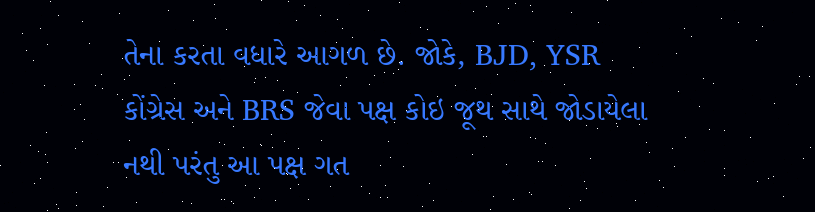તેના કરતા વધારે આગળ છે. જોકે, BJD, YSR કોંગ્રેસ અને BRS જેવા પક્ષ કોઇ જૂથ સાથે જોડાયેલા નથી પરંતુ આ પક્ષ ગત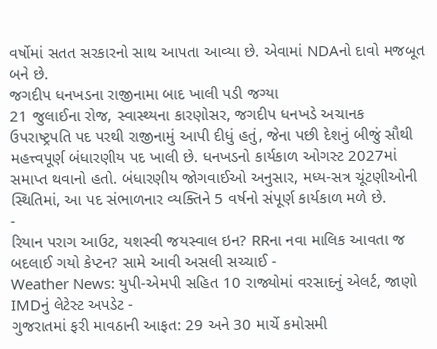વર્ષોમાં સતત સરકારનો સાથ આપતા આવ્યા છે. એવામાં NDAનો દાવો મજબૂત બને છે.
જગદીપ ધનખડના રાજીનામા બાદ ખાલી પડી જગ્યા
21 જુલાઈના રોજ, સ્વાસ્થ્યના કારણોસર, જગદીપ ધનખડે અચાનક ઉપરાષ્ટ્રપતિ પદ પરથી રાજીનામું આપી દીધું હતું, જેના પછી દેશનું બીજું સૌથી મહત્ત્વપૂર્ણ બંધારણીય પદ ખાલી છે. ધનખડનો કાર્યકાળ ઓગસ્ટ 2027માં સમાપ્ત થવાનો હતો. બંધારણીય જોગવાઈઓ અનુસાર, મધ્ય-સત્ર ચૂંટણીઓની સ્થિતિમાં, આ પદ સંભાળનાર વ્યક્તિને 5 વર્ષનો સંપૂર્ણ કાર્યકાળ મળે છે.
-
રિયાન પરાગ આઉટ, યશસ્વી જયસ્વાલ ઇન? RRના નવા માલિક આવતા જ બદલાઈ ગયો કેપ્ટન? સામે આવી અસલી સચ્ચાઈ -
Weather News: યુપી-એમપી સહિત 10 રાજ્યોમાં વરસાદનું એલર્ટ, જાણો IMDનું લેટેસ્ટ અપડેટ -
ગુજરાતમાં ફરી માવઠાની આફત: 29 અને 30 માર્ચે કમોસમી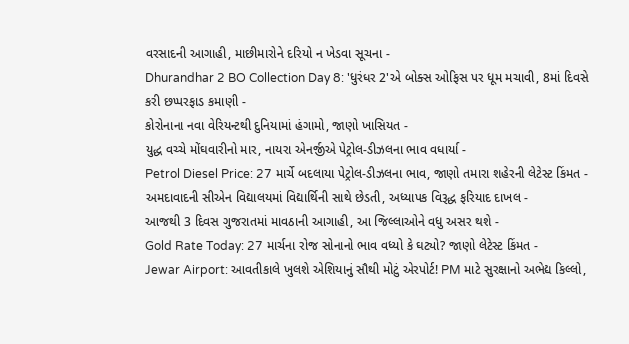વરસાદની આગાહી, માછીમારોને દરિયો ન ખેડવા સૂચના -
Dhurandhar 2 BO Collection Day 8: 'ધુરંધર 2'એ બોક્સ ઓફિસ પર ધૂમ મચાવી, 8માં દિવસે કરી છપ્પરફાડ કમાણી -
કોરોનાના નવા વેરિયન્ટથી દુનિયામાં હંગામો, જાણો ખાસિયત -
યુદ્ધ વચ્ચે મોંઘવારીનો માર, નાયરા એનર્જીએ પેટ્રોલ-ડીઝલના ભાવ વધાર્યા -
Petrol Diesel Price: 27 માર્ચે બદલાયા પેટ્રોલ-ડીઝલના ભાવ, જાણો તમારા શહેરની લેટેસ્ટ કિંમત -
અમદાવાદની સીએન વિદ્યાલયમાં વિદ્યાર્થિની સાથે છેડતી, અધ્યાપક વિરૂદ્ધ ફરિયાદ દાખલ -
આજથી 3 દિવસ ગુજરાતમાં માવઠાની આગાહી, આ જિલ્લાઓને વધુ અસર થશે -
Gold Rate Today: 27 માર્ચના રોજ સોનાનો ભાવ વધ્યો કે ઘટ્યો? જાણો લેટેસ્ટ કિંમત -
Jewar Airport: આવતીકાલે ખુલશે એશિયાનું સૌથી મોટું એરપોર્ટ! PM માટે સુરક્ષાનો અભેદ્ય કિલ્લો,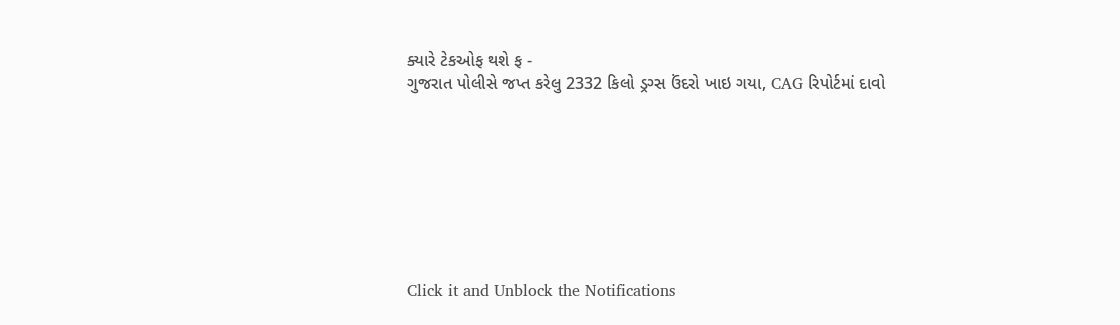ક્યારે ટેકઓફ થશે ફ -
ગુજરાત પોલીસે જપ્ત કરેલુ 2332 કિલો ડ્રગ્સ ઉંદરો ખાઇ ગયા, CAG રિપોર્ટમાં દાવો








Click it and Unblock the Notifications